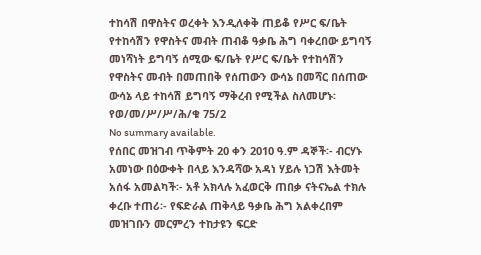ተከሳሽ በዋስትና ወረቀት እንዲለቀቅ ጠይቆ የሥር ፍ/ቤት የተከሳሽን የዋስትና መብት ጠብቆ ዓቃቤ ሕግ ባቀረበው ይግባኝ መነሻነት ይግባኝ ሰሚው ፍ/ቤት የሥር ፍ/ቤት የተከሳሽን የዋስትና መብት በመጠበቅ የሰጠውን ውሳኔ በመሻር በሰጠው ውሳኔ ላይ ተከሳሽ ይግባኝ ማቅረብ የሚችል ስለመሆኑ፡የወ/መ/ሥ/ሥ/ሕ/ቁ 75/2
No summary available.
የሰበር መዝገብ ጥቅምት 20 ቀን 2010 ዓ.ም ዳኞች፡- ብርሃኑ አመነው በዕውቀት በላይ እንዳሻው አዳነ ሃይሉ ነጋሽ እትመት አሰፋ አመልካች፡- አቶ አክላሉ አፈወርቅ ጠበቃ ናትናኤል ተክሉ ቀረቡ ተጠሪ፡- የፍድራል ጠቅላይ ዓቃቤ ሕግ አልቀረበም መዝገቡን መርምረን ተከታዩን ፍርድ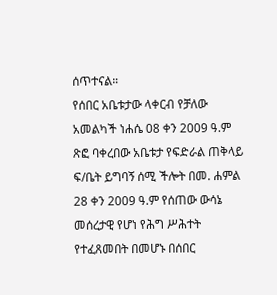ሰጥተናል።
የሰበር አቤቱታው ላቀርብ የቻለው አመልካች ነሐሴ 08 ቀን 2009 ዓ.ም ጽፎ ባቀረበው አቤቱታ የፍድራል ጠቅላይ ፍ/ቤት ይግባኝ ሰሚ ችሎት በመ. ሐምል 28 ቀን 2009 ዓ.ም የሰጠው ውሳኔ መሰረታዊ የሆነ የሕግ ሥሕተት የተፈጸመበት በመሆኑ በሰበር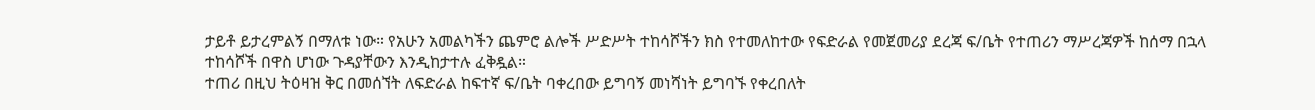ታይቶ ይታረምልኝ በማለቱ ነው። የአሁን አመልካችን ጨምሮ ልሎች ሥድሥት ተከሳሾችን ክስ የተመለከተው የፍድራል የመጀመሪያ ደረጃ ፍ/ቤት የተጠሪን ማሥረጃዎች ከሰማ በኋላ ተከሳሾች በዋስ ሆነው ጉዳያቸውን እንዲከታተሉ ፈቅዷል።
ተጠሪ በዚህ ትዕዛዝ ቅር በመሰኘት ለፍድራል ከፍተኛ ፍ/ቤት ባቀረበው ይግባኝ መነሻነት ይግባኙ የቀረበለት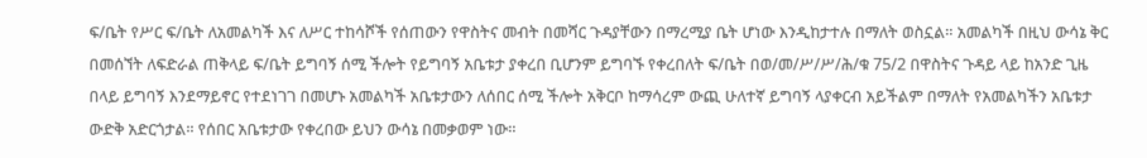ፍ/ቤት የሥር ፍ/ቤት ለአመልካች እና ለሥር ተከሳሾች የሰጠውን የዋስትና መብት በመሻር ጉዳያቸውን በማረሚያ ቤት ሆነው እንዲከታተሉ በማለት ወስኗል። አመልካች በዚህ ውሳኔ ቅር በመሰኘት ለፍድራል ጠቅላይ ፍ/ቤት ይግባኝ ሰሚ ችሎት የይግባኝ አቤቱታ ያቀረበ ቢሆንም ይግባኙ የቀረበለት ፍ/ቤት በወ/መ/ሥ/ሥ/ሕ/ቁ 75/2 በዋስትና ጉዳይ ላይ ከአንድ ጊዜ በላይ ይግባኝ እንደማይኖር የተደነገገ በመሆኑ አመልካች አቤቱታውን ለሰበር ሰሚ ችሎት አቅርቦ ከማሳረም ውጪ ሁለተኛ ይግባኝ ላያቀርብ አይችልም በማለት የአመልካችን አቤቱታ ውድቅ አድርጎታል። የሰበር አቤቱታው የቀረበው ይህን ውሳኔ በመቃወም ነው።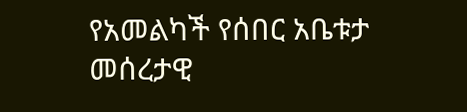የአመልካች የሰበር አቤቱታ መሰረታዊ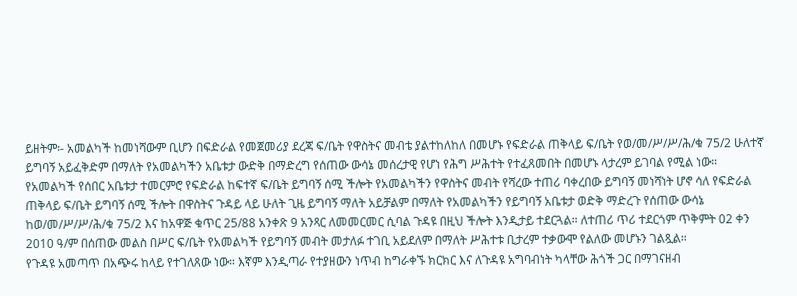ይዘትም፡- አመልካች ከመነሻውም ቢሆን በፍድራል የመጀመሪያ ደረጃ ፍ/ቤት የዋስትና መብቴ ያልተከለከለ በመሆኑ የፍድራል ጠቅላይ ፍ/ቤት የወ/መ/ሥ/ሥ/ሕ/ቁ 75/2 ሁለተኛ ይግባኝ አይፈቅድም በማለት የአመልካችን አቤቱታ ውድቅ በማድረግ የሰጠው ውሳኔ መሰረታዊ የሆነ የሕግ ሥሕተት የተፈጸመበት በመሆኑ ላታረም ይገባል የሚል ነው። የአመልካች የሰበር አቤቱታ ተመርምሮ የፍድራል ከፍተኛ ፍ/ቤት ይግባኝ ሰሚ ችሎት የአመልካችን የዋስትና መብት የሻረው ተጠሪ ባቀረበው ይግባኝ መነሻነት ሆኖ ሳለ የፍድራል ጠቅላይ ፍ/ቤት ይግባኝ ሰሚ ችሎት በዋስትና ጉዳይ ላይ ሁለት ጊዜ ይግባኝ ማለት አይቻልም በማለት የአመልካችን የይግባኝ አቤቱታ ወድቅ ማድረጉ የሰጠው ውሳኔ ከወ/መ/ሥ/ሥ/ሕ/ቁ 75/2 እና ከአዋጅ ቁጥር 25/88 አንቀጽ 9 አንጻር ለመመርመር ሲባል ጉዳዩ በዚህ ችሎት እንዲታይ ተደርጓል። ለተጠሪ ጥሪ ተደርጎም ጥቅምት 02 ቀን 2010 ዓ/ም በሰጠው መልስ በሥር ፍ/ቤት የአመልካች የይግባኝ መብት መታለፉ ተገቢ አይደለም በማለት ሥሕተቱ ቢታረም ተቃውሞ የልለው መሆኑን ገልጿል።
የጉዳዩ አመጣጥ በአጭሩ ከላይ የተገለጸው ነው። እኛም እንዲጣራ የተያዘውን ነጥብ ከግራቀኙ ክርክር እና ለጉዳዩ አግባብነት ካላቸው ሕጎች ጋር በማገናዘብ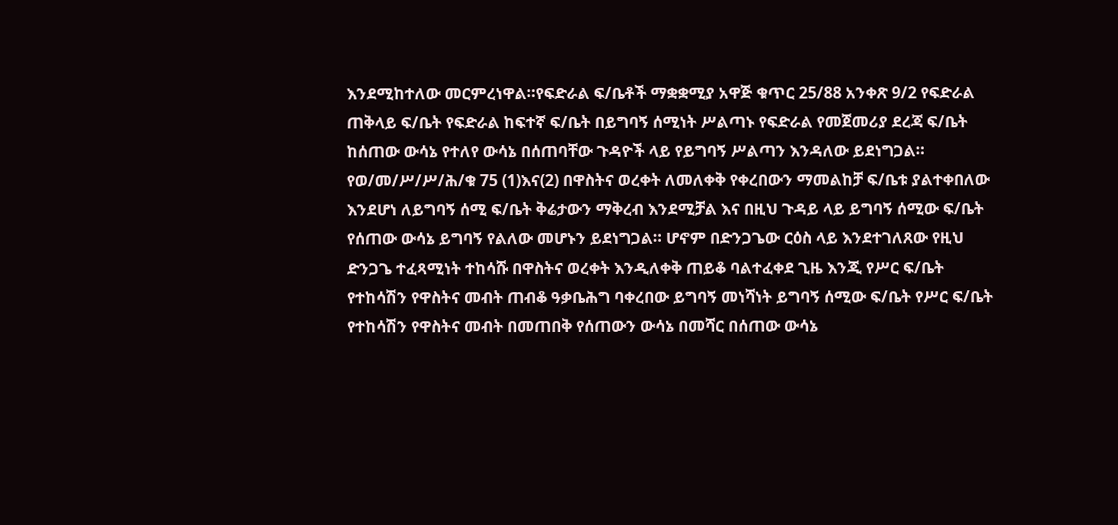እንደሚከተለው መርምረነዋል።የፍድራል ፍ/ቤቶች ማቋቋሚያ አዋጅ ቁጥር 25/88 አንቀጽ 9/2 የፍድራል ጠቅላይ ፍ/ቤት የፍድራል ከፍተኛ ፍ/ቤት በይግባኝ ሰሚነት ሥልጣኑ የፍድራል የመጀመሪያ ደረጃ ፍ/ቤት ከሰጠው ውሳኔ የተለየ ውሳኔ በሰጠባቸው ጉዳዮች ላይ የይግባኝ ሥልጣን እንዳለው ይደነግጋል።
የወ/መ/ሥ/ሥ/ሕ/ቁ 75 (1)እና(2) በዋስትና ወረቀት ለመለቀቅ የቀረበውን ማመልከቻ ፍ/ቤቱ ያልተቀበለው እንደሆነ ለይግባኝ ሰሚ ፍ/ቤት ቅሬታውን ማቅረብ እንደሚቻል እና በዚህ ጉዳይ ላይ ይግባኝ ሰሚው ፍ/ቤት የሰጠው ውሳኔ ይግባኝ የልለው መሆኑን ይደነግጋል። ሆኖም በድንጋጌው ርዕስ ላይ እንደተገለጸው የዚህ ድንጋጌ ተፈጻሚነት ተከሳሹ በዋስትና ወረቀት እንዲለቀቅ ጠይቆ ባልተፈቀደ ጊዜ እንጂ የሥር ፍ/ቤት የተከሳሽን የዋስትና መብት ጠብቆ ዓቃቤሕግ ባቀረበው ይግባኝ መነሻነት ይግባኝ ሰሚው ፍ/ቤት የሥር ፍ/ቤት የተከሳሽን የዋስትና መብት በመጠበቅ የሰጠውን ውሳኔ በመሻር በሰጠው ውሳኔ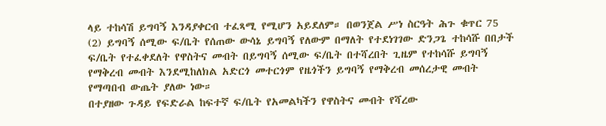ላይ ተከሳሽ ይግባኝ እንዳያቀርብ ተፈጻሚ የሚሆን አይደለም። በወንጀል ሥነ ስርዓት ሕጉ ቁጥር 75 (2) ይግባኝ ሰሚው ፍ/ቤት የሰጠው ውሳኔ ይግባኝ የለውም በማለት የተደነገገው ድንጋጌ ተከሳሹ በበታች ፍ/ቤት የተፈቀደለት የዋስትና መብት በይግባኝ ሰሚው ፍ/ቤት በተሻረበት ጊዜም የተከሳሹ ይግባኝ የማቅረብ መብት እንደሚከለክል አድርጎ መተርጎም የዜጎችን ይግባኝ የማቅረብ መሰረታዊ መብት የማጣበብ ውጤት ያለው ነው።
በተያዘው ጉዳይ የፍድራል ከፍተኛ ፍ/ቤት የአመልካችን የዋስትና መብት የሻረው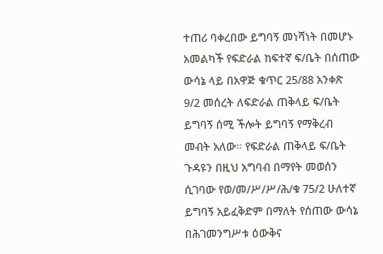ተጠሪ ባቀረበው ይግባኝ መነሻነት በመሆኑ አመልካች የፍድራል ከፍተኛ ፍ/ቤት በሰጠው ውሳኔ ላይ በአዋጅ ቁጥር 25/88 አንቀጽ 9/2 መሰረት ለፍድራል ጠቅላይ ፍ/ቤት ይግባኝ ሰሚ ችሎት ይግባኝ የማቅረብ መብት አለው። የፍድራል ጠቅላይ ፍ/ቤት ጉዳዩን በዚህ አግባብ በማየት መወሰን ሲገባው የወ/መ/ሥ/ሥ/ሕ/ቁ 75/2 ሁለተኛ ይግባኝ አይፈቅድም በማለት የሰጠው ውሳኔ በሕገመንግሥቱ ዕውቅና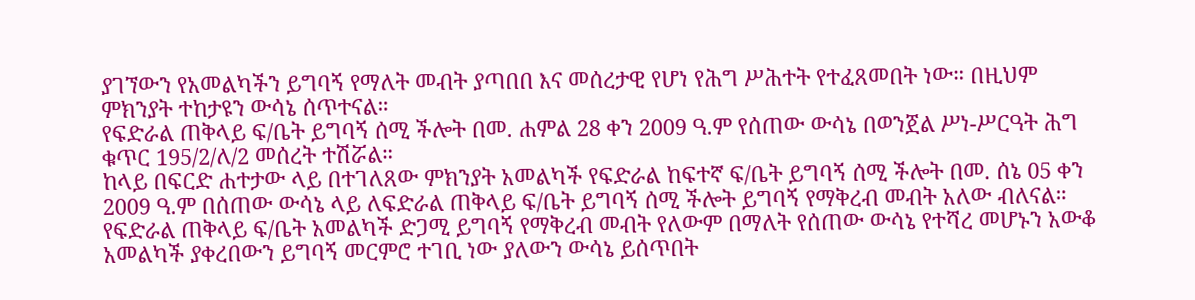ያገኘውን የአመልካችን ይግባኝ የማለት መብት ያጣበበ እና መሰረታዊ የሆነ የሕግ ሥሕተት የተፈጸመበት ነው። በዚህም ምክንያት ተከታዩን ውሳኔ ሰጥተናል።
የፍድራል ጠቅላይ ፍ/ቤት ይግባኝ ሰሚ ችሎት በመ. ሐምል 28 ቀን 2009 ዓ.ም የሰጠው ውሳኔ በወንጀል ሥነ-ሥርዓት ሕግ ቁጥር 195/2/ለ/2 መሰረት ተሽሯል።
ከላይ በፍርድ ሐተታው ላይ በተገለጸው ምክንያት አመልካች የፍድራል ከፍተኛ ፍ/ቤት ይግባኝ ሰሚ ችሎት በመ. ሰኔ 05 ቀን 2009 ዓ.ም በሰጠው ውሳኔ ላይ ለፍድራል ጠቅላይ ፍ/ቤት ይግባኝ ሰሚ ችሎት ይግባኝ የማቅረብ መብት አለው ብለናል።
የፍድራል ጠቅላይ ፍ/ቤት አመልካች ድጋሚ ይግባኝ የማቅረብ መብት የለውም በማለት የሰጠው ውሳኔ የተሻረ መሆኑን አውቆ አመልካች ያቀረበውን ይግባኝ መርምሮ ተገቢ ነው ያለውን ውሳኔ ይሰጥበት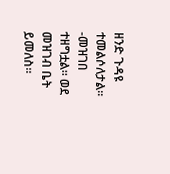ዘንድ ጉዳዩ ተመልሶለታል።
-መዝገበ ተዘግቷል። ወደ መዝገብ ቤት ይመለስ።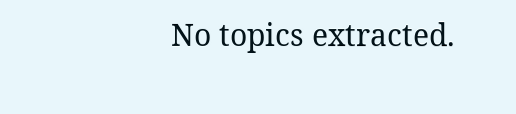No topics extracted.